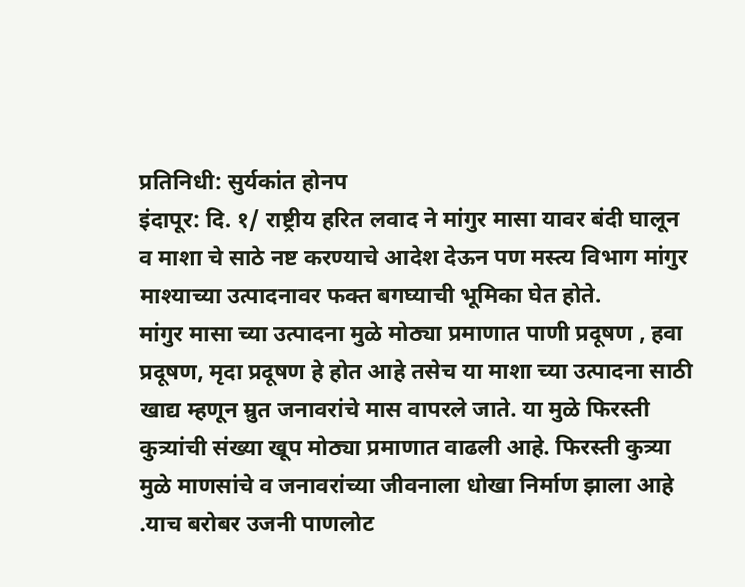प्रतिनिधी: सुर्यकांत होनप
इंदापूर: दि. १/ राष्ट्रीय हरित लवाद ने मांगुर मासा यावर बंदी घालून व माशा चे साठे नष्ट करण्याचे आदेश देऊन पण मस्त्य विभाग मांगुर माश्याच्या उत्पादनावर फक्त बगघ्याची भूमिका घेत होते.
मांगुर मासा च्या उत्पादना मुळे मोठ्या प्रमाणात पाणी प्रदूषण , हवा प्रदूषण, मृदा प्रदूषण हे होत आहे तसेच या माशा च्या उत्पादना साठी खाद्य म्हणून म्रुत जनावरांचे मास वापरले जाते. या मुळे फिरस्ती कुत्र्यांची संख्या खूप मोठ्या प्रमाणात वाढली आहे. फिरस्ती कुत्र्या मुळे माणसांचे व जनावरांच्या जीवनाला धोखा निर्माण झाला आहे .याच बरोबर उजनी पाणलोट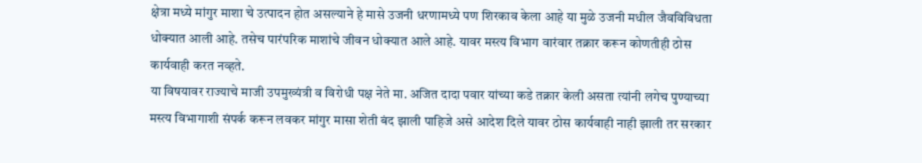क्षेत्रा मध्ये मांगुर माशा चे उत्पादन होत असल्याने हे मासे उजनी धरणामध्ये पण शिरकाव केला आहे या मुळे उजनी मधील जैवविविधता धोक्यात आली आहे. तसेच पारंपरिक माशांचे जीवन धोक्यात आले आहे. यावर मस्त्य विभाग वारंवार तक्रार करून कोणतीही ठोस कार्यवाही करत नव्हते.
या विषयावर राज्याचे माजी उपमुख्यंत्री व विरोधी पक्ष नेते मा. अजित दादा पवार यांच्या कडे तक्रार केली असता त्यांनी लगेच पुण्याच्या मस्त्य विभागाशी संपर्क करून लवकर मांगुर मासा शेती बंद झाली पाहिजे असे आदेश दिले यावर ठोस कार्यवाही नाही झाली तर सरकार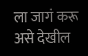ला जागं करू असे देखील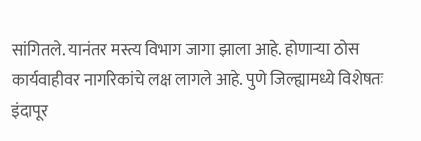सांगितले. यानंतर मस्त्य विभाग जागा झाला आहे. होणाऱ्या ठोस कार्यवाहीवर नागरिकांचे लक्ष लागले आहे. पुणे जिल्ह्यामध्ये विशेषतः इंदापूर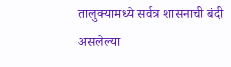तालुक्यामध्ये सर्वत्र शासनाची बंदी असलेल्या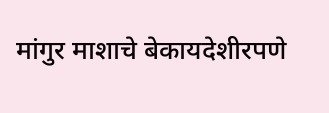मांगुर माशाचे बेकायदेशीरपणे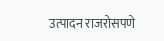उत्पादन राजरोसपणे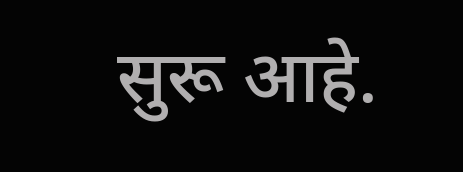सुरू आहे.